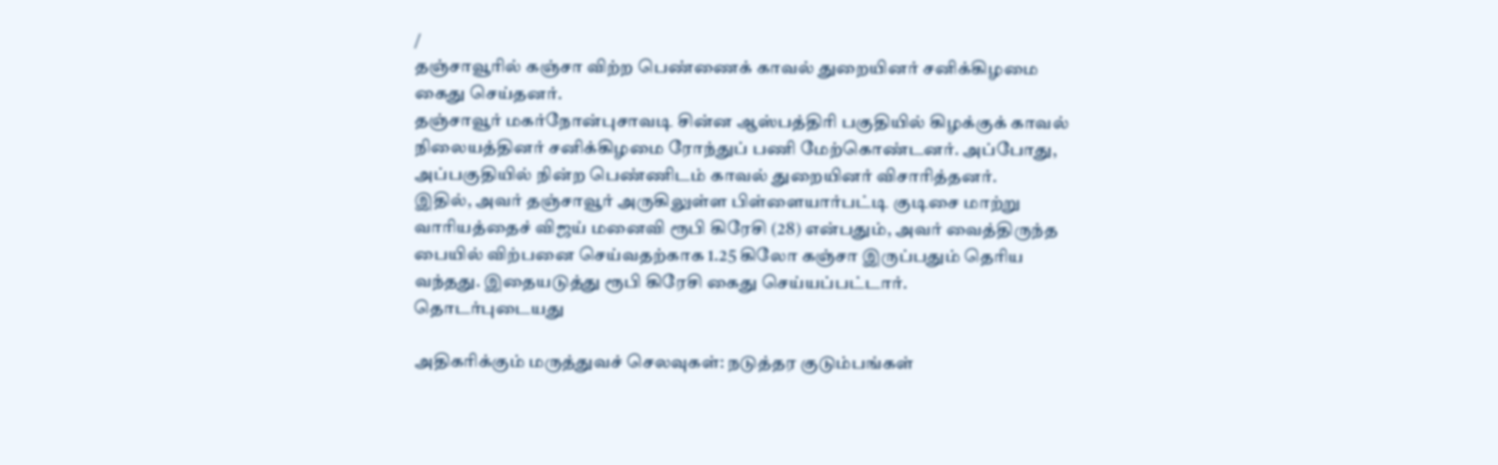/
தஞ்சாவூரில் கஞ்சா விற்ற பெண்ணைக் காவல் துறையினர் சனிக்கிழமை கைது செய்தனர்.
தஞ்சாவூர் மகர்நோன்புசாவடி சின்ன ஆஸ்பத்திரி பகுதியில் கிழக்குக் காவல் நிலையத்தினர் சனிக்கிழமை ரோந்துப் பணி மேற்கொண்டனர். அப்போது, அப்பகுதியில் நின்ற பெண்ணிடம் காவல் துறையினர் விசாரித்தனர்.
இதில், அவர் தஞ்சாவூர் அருகிலுள்ள பிள்ளையார்பட்டி குடிசை மாற்று வாரியத்தைச் விஜய் மனைவி ரூபி கிரேசி (28) என்பதும், அவர் வைத்திருந்த பையில் விற்பனை செய்வதற்காக 1.25 கிலோ கஞ்சா இருப்பதும் தெரிய வந்தது. இதையடுத்து ரூபி கிரேசி கைது செய்யப்பட்டார்.
தொடர்புடையது

அதிகரிக்கும் மருத்துவச் செலவுகள்: நடுத்தர குடும்பங்கள்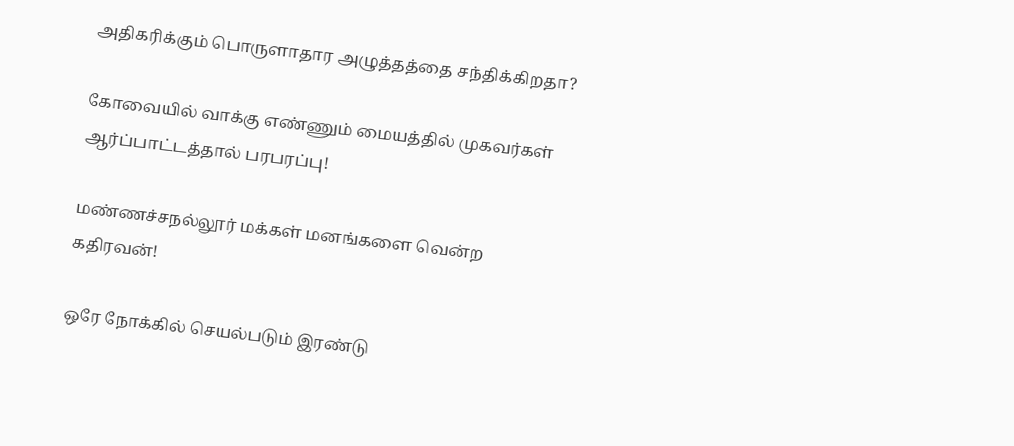அதிகரிக்கும் பொருளாதார அழுத்தத்தை சந்திக்கிறதா?

கோவையில் வாக்கு எண்ணும் மையத்தில் முகவர்கள் ஆர்ப்பாட்டத்தால் பரபரப்பு!

மண்ணச்சநல்லூர் மக்கள் மனங்களை வென்ற கதிரவன்!

ஒரே நோக்கில் செயல்படும் இரண்டு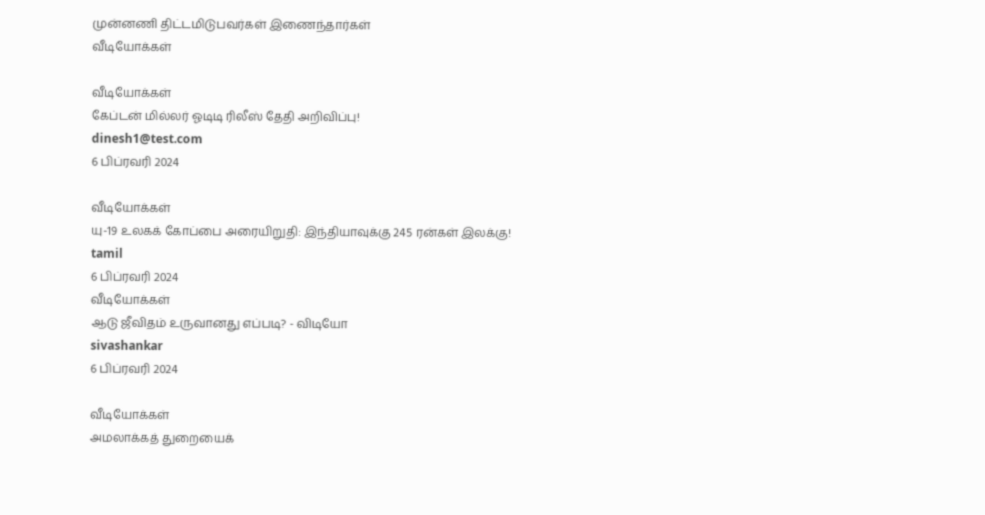முன்னணி திட்டமிடுபவர்கள் இணைந்தார்கள்
வீடியோக்கள்

வீடியோக்கள்
கேப்டன் மில்லர் ஓடிடி ரிலீஸ் தேதி அறிவிப்பு!
dinesh1@test.com
6 பிப்ரவரி 2024

வீடியோக்கள்
யு-19 உலகக் கோப்பை அரையிறுதி: இந்தியாவுக்கு 245 ரன்கள் இலக்கு!
tamil
6 பிப்ரவரி 2024
வீடியோக்கள்
ஆடு ஜீவிதம் உருவானது எப்படி? - விடியோ
sivashankar
6 பிப்ரவரி 2024

வீடியோக்கள்
அமலாக்கத் துறையைக்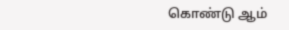கொண்டு ஆம்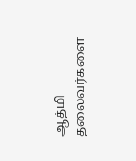ஆத்மி தலைவர்களை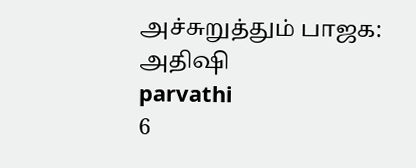அச்சுறுத்தும் பாஜக: அதிஷி
parvathi
6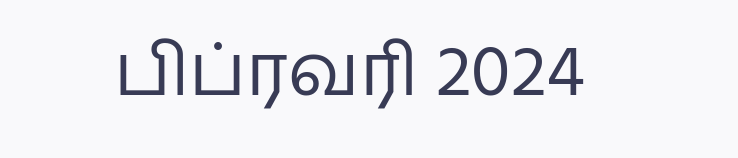பிப்ரவரி 2024